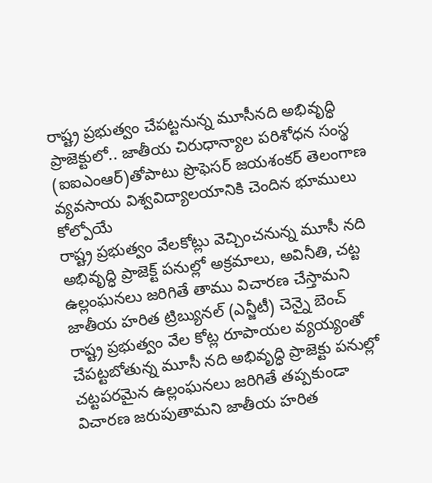రాష్ట్ర ప్రభుత్వం చేపట్టనున్న మూసీనది అభివృద్ధి ప్రాజెక్టులో.. జాతీయ చిరుధాన్యాల పరిశోధన సంస్థ (ఐఐఎంఆర్)తోపాటు ప్రొఫెసర్ జయశంకర్ తెలంగాణ వ్యవసాయ విశ్వవిద్యాలయానికి చెందిన భూములు కోల్పోయే
రాష్ట్ర ప్రభుత్వం వేలకోట్లు వెచ్చించనున్న మూసీ నది అభివృద్ధి ప్రాజెక్ట్ పనుల్లో అక్రమాలు, అవినీతి, చట్ట ఉల్లంఘనలు జరిగితే తాము విచారణ చేస్తామని జాతీయ హరిత ట్రిబ్యునల్ (ఎన్జీటీ) చెన్నై బెంచ్
రాష్ట్ర ప్రభుత్వం వేల కోట్ల రూపాయల వ్యయ్యంతో చేపట్టబోతున్న మూసీ నది అభివృద్ధి ప్రాజెక్టు పనుల్లో చట్టపరమైన ఉల్లంఘనలు జరిగితే తప్పకుండా విచారణ జరుపుతామని జాతీయ హరిత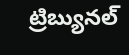ట్రిబ్యునల్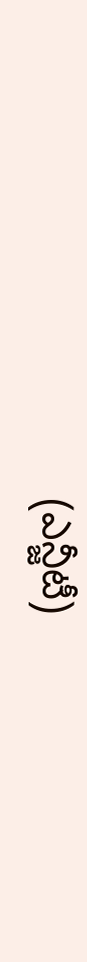(ఎన్జీటీ)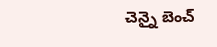చెన్నై బెంచ్